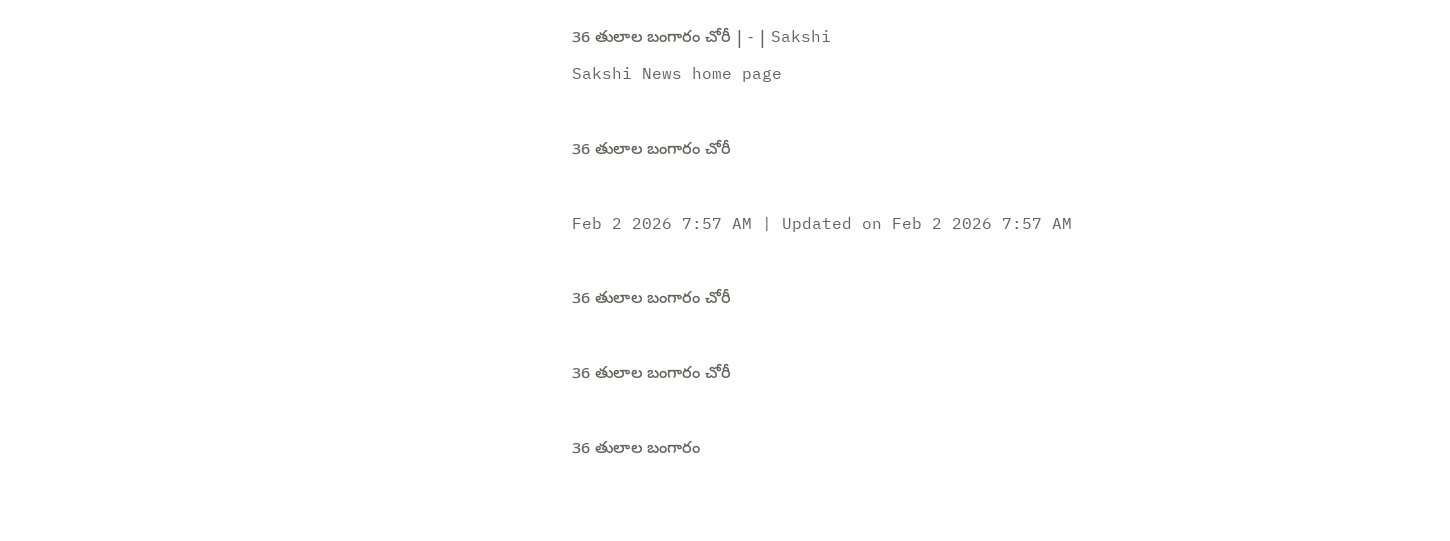36 తులాల బంగారం చోరీ | - | Sakshi
Sakshi News home page

36 తులాల బంగారం చోరీ

Feb 2 2026 7:57 AM | Updated on Feb 2 2026 7:57 AM

36 తులాల బంగారం చోరీ

36 తులాల బంగారం చోరీ

36 తులాల బంగారం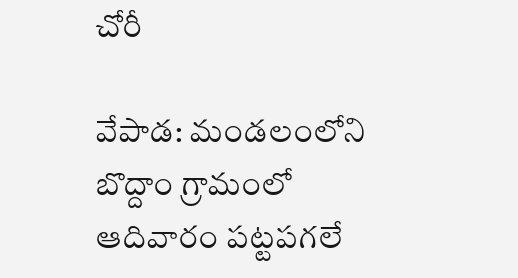చోరీ

వేపాడ: మండలంలోని బొద్దాం గ్రామంలో ఆదివారం పట్టపగలే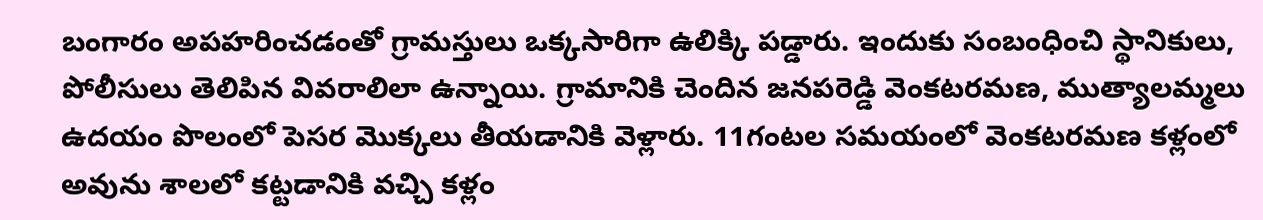బంగారం అపహరించడంతో గ్రామస్తులు ఒక్కసారిగా ఉలిక్కి పడ్డారు. ఇందుకు సంబంధించి స్థానికులు, పోలీసులు తెలిపిన వివరాలిలా ఉన్నాయి. గ్రామానికి చెందిన జనపరెడ్డి వెంకటరమణ, ముత్యాలమ్మలు ఉదయం పొలంలో పెసర మొక్కలు తీయడానికి వెళ్లారు. 11గంటల సమయంలో వెంకటరమణ కళ్లంలో అవును శాలలో కట్టడానికి వచ్చి కళ్లం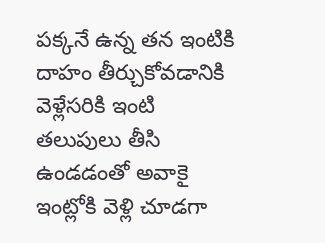పక్కనే ఉన్న తన ఇంటికి దాహం తీర్చుకోవడానికి వెళ్లేసరికి ఇంటి తలుపులు తీసి ఉండడంతో అవాకై ఇంట్లోకి వెళ్లి చూడగా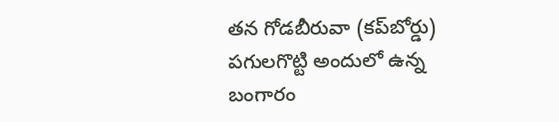తన గోడబీరువా (కప్‌బోర్డు) పగులగొట్టి అందులో ఉన్న బంగారం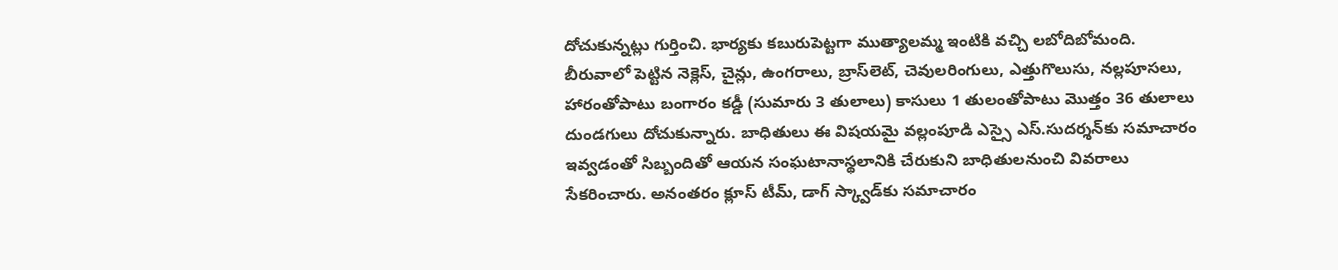దోచుకున్నట్లు గుర్తించి. భార్యకు కబురుపెట్టగా ముత్యాలమ్మ ఇంటికి వచ్చి లబోదిబోమంది. బీరువాలో పెట్టిన నెక్లెస్‌, చైన్లు, ఉంగరాలు, బ్రాస్‌లెట్‌, చెవులరింగులు, ఎత్తుగొలుసు, నల్లపూసలు, హారంతోపాటు బంగారం కడ్డీ (సుమారు 3 తులాలు) కాసులు 1 తులంతోపాటు మొత్తం 36 తులాలు దుండగులు దోచుకున్నారు. బాధితులు ఈ విషయమై వల్లంపూడి ఎస్సై ఎస్‌.సుదర్శన్‌కు సమాచారం ఇవ్వడంతో సిబ్బందితో ఆయన సంఘటానాస్థలానికి చేరుకుని బాధితులనుంచి వివరాలు సేకరించారు. అనంతరం క్లూస్‌ టీమ్‌, డాగ్‌ స్క్వాడ్‌కు సమాచారం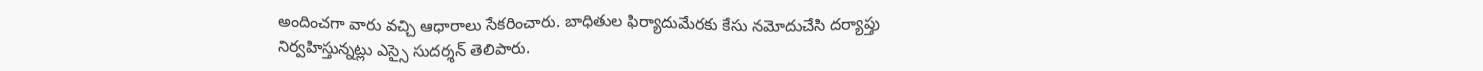అందించగా వారు వచ్చి ఆధారాలు సేకరించారు. బాధితుల ఫిర్యాదుమేరకు కేసు నమోదుచేసి దర్యాప్తు నిర్వహిస్తున్నట్లు ఎస్సై సుదర్శన్‌ తెలిపారు.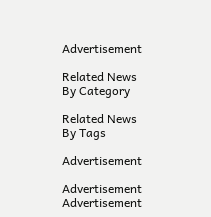Advertisement

Related News By Category

Related News By Tags

Advertisement

Advertisement
Advertisement